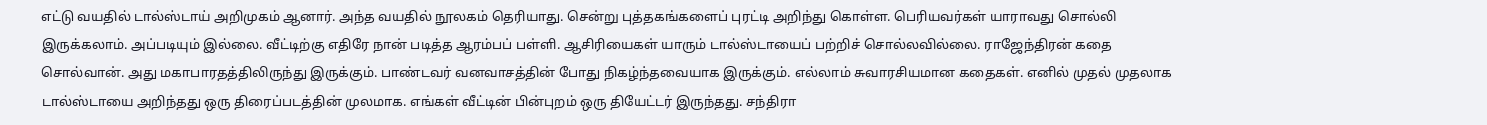எட்டு வயதில் டால்ஸ்டாய் அறிமுகம் ஆனார். அந்த வயதில் நூலகம் தெரியாது. சென்று புத்தகங்களைப் புரட்டி அறிந்து கொள்ள. பெரியவர்கள் யாராவது சொல்லி இருக்கலாம். அப்படியும் இல்லை. வீட்டிற்கு எதிரே நான் படித்த ஆரம்பப் பள்ளி. ஆசிரியைகள் யாரும் டால்ஸ்டாயைப் பற்றிச் சொல்லவில்லை. ராஜேந்திரன் கதை சொல்வான். அது மகாபாரதத்திலிருந்து இருக்கும். பாண்டவர் வனவாசத்தின் போது நிகழ்ந்தவையாக இருக்கும். எல்லாம் சுவாரசியமான கதைகள். எனில் முதல் முதலாக டால்ஸ்டாயை அறிந்தது ஒரு திரைப்படத்தின் முலமாக. எங்கள் வீட்டின் பின்புறம் ஒரு தியேட்டர் இருந்தது. சந்திரா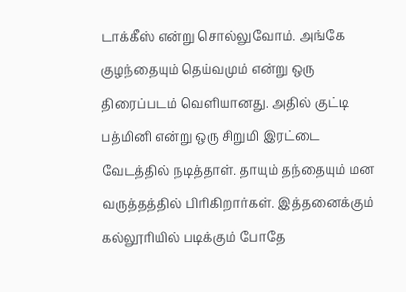டாக்கீஸ் என்று சொல்லுவோம். அங்கே குழந்தையும் தெய்வமும் என்று ஒரு திரைப்படம் வெளியானது. அதில் குட்டி பத்மினி என்று ஒரு சிறுமி இரட்டை வேடத்தில் நடித்தாள். தாயும் தந்தையும் மன வருத்தத்தில் பிரிகிறார்கள். இத்தனைக்கும் கல்லூரியில் படிக்கும் போதே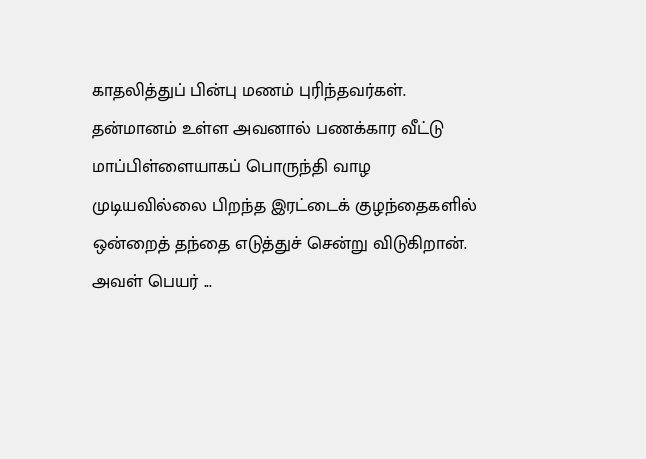காதலித்துப் பின்பு மணம் புரிந்தவர்கள். தன்மானம் உள்ள அவனால் பணக்கார வீட்டு மாப்பிள்ளையாகப் பொருந்தி வாழ முடியவில்லை பிறந்த இரட்டைக் குழந்தைகளில் ஒன்றைத் தந்தை எடுத்துச் சென்று விடுகிறான். அவள் பெயர் ...